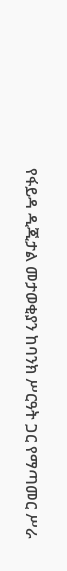የፋይዳ ዲጂታል መታወቂያን ከባንክ ሥርዓት ጋር የማጣመር ሥራ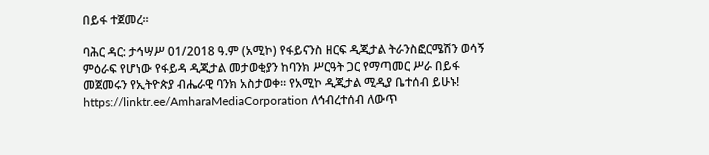በይፋ ተጀመረ፡፡

ባሕር ዳር: ታኅሣሥ 01/2018 ዓ.ም (አሚኮ) የፋይናንስ ዘርፍ ዲጂታል ትራንስፎርሜሽን ወሳኝ ምዕራፍ የሆነው የፋይዳ ዲጂታል መታወቂያን ከባንክ ሥርዓት ጋር የማጣመር ሥራ በይፋ መጀመሩን የኢትዮጵያ ብሔራዊ ባንክ አስታወቀ። የአሚኮ ዲጂታል ሚዲያ ቤተሰብ ይሁኑ! https://linktr.ee/AmharaMediaCorporation ለኅብረተሰብ ለውጥ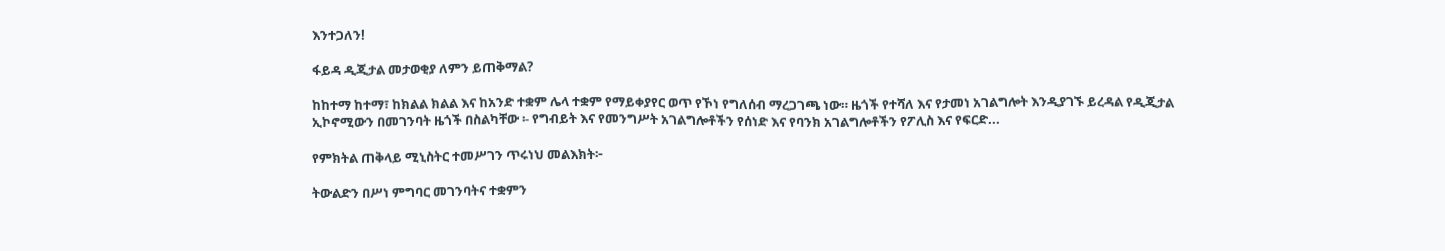እንተጋለን!

ፋይዳ ዲጂታል መታወቂያ ለምን ይጠቅማል?

ከከተማ ከተማ፣ ከክልል ክልል እና ከአንድ ተቋም ሌላ ተቋም የማይቀያየር ወጥ የኾነ የግለሰብ ማረጋገጫ ነው። ዜጎች የተሻለ እና የታመነ አገልግሎት እንዲያገኙ ይረዳል የዲጂታል ኢኮኖሚውን በመገንባት ዜጎች በስልካቸው ፡- የግብይት እና የመንግሥት አገልግሎቶችን የሰነድ እና የባንክ አገልግሎቶችን የፖሊስ እና የፍርድ...

የምክትል ጠቅላይ ሚኒስትር ተመሥገን ጥሩነህ መልእክት፦

ትውልድን በሥነ ምግባር መገንባትና ተቋምን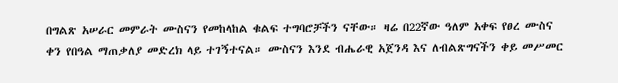በግልጽ አሠራር መምራት ሙስናን የመከላከል ቁልፍ ተግባሮቻችን ናቸው። ዛሬ በ22ኛው ዓለም አቀፍ የፀረ ሙስና ቀን የበዓል ማጠቃለያ መድረክ ላይ ተገኝተናል። ሙስናን እንደ ብሔራዊ አጀንዳ እና ለብልጽግናችን ቀይ መሥመር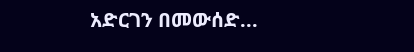አድርገን በመውሰድ...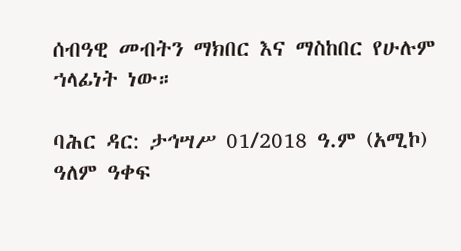ሰብዓዊ መብትን ማክበር እና ማስከበር የሁሉም ኀላፊነት ነው።

ባሕር ዳር: ታኅሣሥ 01/2018 ዓ.ም (አሚኮ) ዓለም ዓቀፍ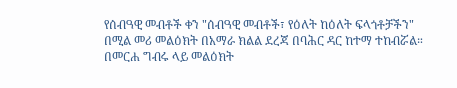የሰብዓዊ መብቶች ቀን "ሰብዓዊ መብቶች፣ የዕለት ከዕለት ፍላጎቶቻችን" በሚል መሪ መልዕክት በአማራ ክልል ደረጃ በባሕር ዳር ከተማ ተከብሯል። በመርሐ ግብሩ ላይ መልዕክት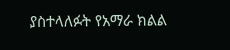ያስተላለፉት የአማራ ክልል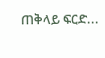ጠቅላይ ፍርድ...